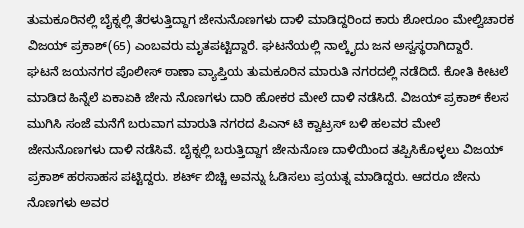ತುಮಕೂರಿನಲ್ಲಿ ಬೈಕ್ನಲ್ಲಿ ತೆರಳುತ್ತಿದ್ದಾಗ ಜೇನುನೊಣಗಳು ದಾಳಿ ಮಾಡಿದ್ದರಿಂದ ಕಾರು ಶೋರೂಂ ಮೇಲ್ವಿಚಾರಕ ವಿಜಯ್ ಪ್ರಕಾಶ್(65) ಎಂಬವರು ಮೃತಪಟ್ಟಿದ್ದಾರೆ. ಘಟನೆಯಲ್ಲಿ ನಾಲ್ಕೈದು ಜನ ಅಸ್ವಸ್ಥರಾಗಿದ್ದಾರೆ.
ಘಟನೆ ಜಯನಗರ ಪೊಲೀಸ್ ಠಾಣಾ ವ್ಯಾಪ್ತಿಯ ತುಮಕೂರಿನ ಮಾರುತಿ ನಗರದಲ್ಲಿ ನಡೆದಿದೆ. ಕೋತಿ ಕೀಟಲೆ ಮಾಡಿದ ಹಿನ್ನೆಲೆ ಏಕಾಏಕಿ ಜೇನು ನೊಣಗಳು ದಾರಿ ಹೋಕರ ಮೇಲೆ ದಾಳಿ ನಡೆಸಿದೆ. ವಿಜಯ್ ಪ್ರಕಾಶ್ ಕೆಲಸ ಮುಗಿಸಿ ಸಂಜೆ ಮನೆಗೆ ಬರುವಾಗ ಮಾರುತಿ ನಗರದ ಪಿಎನ್ ಟಿ ಕ್ವಾಟ್ರಸ್ ಬಳಿ ಹಲವರ ಮೇಲೆ ಜೇನುನೊಣಗಳು ದಾಳಿ ನಡೆಸಿವೆ. ಬೈಕ್ನಲ್ಲಿ ಬರುತ್ತಿದ್ದಾಗ ಜೇನುನೊಣ ದಾಳಿಯಿಂದ ತಪ್ಪಿಸಿಕೊಳ್ಳಲು ವಿಜಯ್ ಪ್ರಕಾಶ್ ಹರಸಾಹಸ ಪಟ್ಟಿದ್ದರು. ಶರ್ಟ್ ಬಿಚ್ಚಿ ಅವನ್ನು ಓಡಿಸಲು ಪ್ರಯತ್ನ ಮಾಡಿದ್ದರು. ಆದರೂ ಜೇನು ನೊಣಗಳು ಅವರ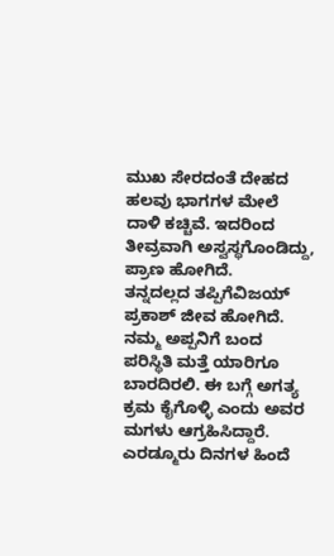ಮುಖ ಸೇರದಂತೆ ದೇಹದ ಹಲವು ಭಾಗಗಳ ಮೇಲೆ ದಾಳಿ ಕಚ್ಚಿವೆ. ಇದರಿಂದ ತೀವ್ರವಾಗಿ ಅಸ್ವಸ್ಥಗೊಂಡಿದ್ದು, ಪ್ರಾಣ ಹೋಗಿದೆ.
ತನ್ನದಲ್ಲದ ತಪ್ಪಿಗೆವಿಜಯ್ ಪ್ರಕಾಶ್ ಜೀವ ಹೋಗಿದೆ. ನಮ್ಮ ಅಪ್ಪನಿಗೆ ಬಂದ ಪರಿಸ್ಥಿತಿ ಮತ್ತೆ ಯಾರಿಗೂ ಬಾರದಿರಲಿ. ಈ ಬಗ್ಗೆ ಅಗತ್ಯ ಕ್ರಮ ಕೈಗೊಳ್ಳಿ ಎಂದು ಅವರ ಮಗಳು ಆಗ್ರಹಿಸಿದ್ದಾರೆ. ಎರಡ್ಮೂರು ದಿನಗಳ ಹಿಂದೆ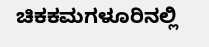ಚಿಕಕಮಗಳೂರಿನಲ್ಲಿ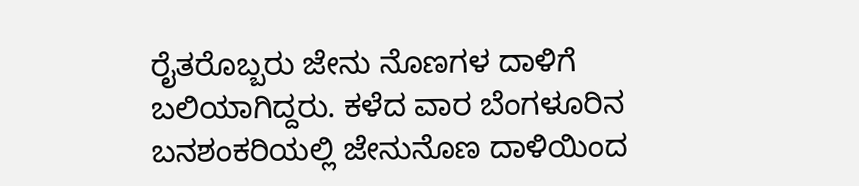ರೈತರೊಬ್ಬರು ಜೇನು ನೊಣಗಳ ದಾಳಿಗೆ ಬಲಿಯಾಗಿದ್ದರು. ಕಳೆದ ವಾರ ಬೆಂಗಳೂರಿನ ಬನಶಂಕರಿಯಲ್ಲಿ ಜೇನುನೊಣ ದಾಳಿಯಿಂದ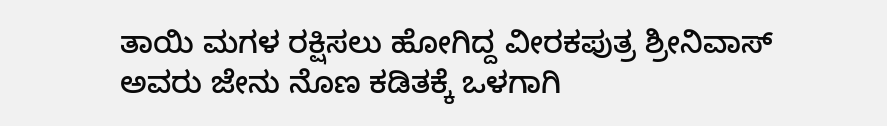ತಾಯಿ ಮಗಳ ರಕ್ಷಿಸಲು ಹೋಗಿದ್ದ ವೀರಕಪುತ್ರ ಶ್ರೀನಿವಾಸ್ ಅವರು ಜೇನು ನೊಣ ಕಡಿತಕ್ಕೆ ಒಳಗಾಗಿ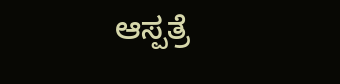ಆಸ್ಪತ್ರೆ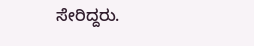ಸೇರಿದ್ದರು.